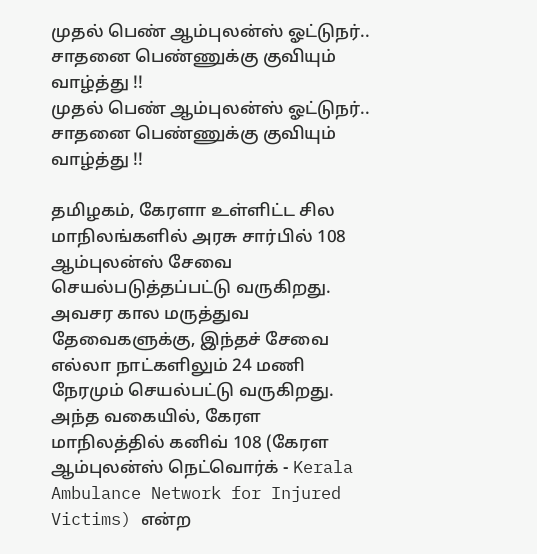முதல் பெண் ஆம்புலன்ஸ் ஓட்டுநர்.. சாதனை பெண்ணுக்கு குவியும் வாழ்த்து !!
முதல் பெண் ஆம்புலன்ஸ் ஓட்டுநர்.. சாதனை பெண்ணுக்கு குவியும் வாழ்த்து !!

தமிழகம், கேரளா உள்ளிட்ட சில மாநிலங்களில் அரசு சார்பில் 108 ஆம்புலன்ஸ் சேவை செயல்படுத்தப்பட்டு வருகிறது. அவசர கால மருத்துவ தேவைகளுக்கு, இந்தச் சேவை எல்லா நாட்களிலும் 24 மணி நேரமும் செயல்பட்டு வருகிறது. அந்த வகையில், கேரள மாநிலத்தில் கனிவ் 108 (கேரள ஆம்புலன்ஸ் நெட்வொர்க் - Kerala Ambulance Network for Injured Victims) என்ற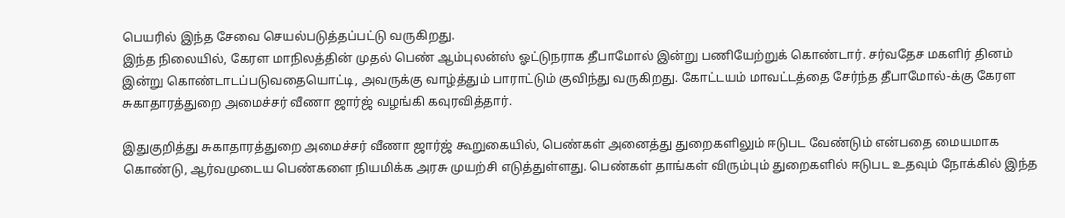பெயரில் இந்த சேவை செயல்படுத்தப்பட்டு வருகிறது.
இந்த நிலையில், கேரள மாநிலத்தின் முதல் பெண் ஆம்புலன்ஸ் ஓட்டுநராக தீபாமோல் இன்று பணியேற்றுக் கொண்டார். சர்வதேச மகளிர் தினம் இன்று கொண்டாடப்படுவதையொட்டி, அவருக்கு வாழ்த்தும் பாராட்டும் குவிந்து வருகிறது. கோட்டயம் மாவட்டத்தை சேர்ந்த தீபாமோல்-க்கு கேரள சுகாதாரத்துறை அமைச்சர் வீணா ஜார்ஜ் வழங்கி கவுரவித்தார்.

இதுகுறித்து சுகாதாரத்துறை அமைச்சர் வீணா ஜார்ஜ் கூறுகையில், பெண்கள் அனைத்து துறைகளிலும் ஈடுபட வேண்டும் என்பதை மையமாக கொண்டு, ஆர்வமுடைய பெண்களை நியமிக்க அரசு முயற்சி எடுத்துள்ளது. பெண்கள் தாங்கள் விரும்பும் துறைகளில் ஈடுபட உதவும் நோக்கில் இந்த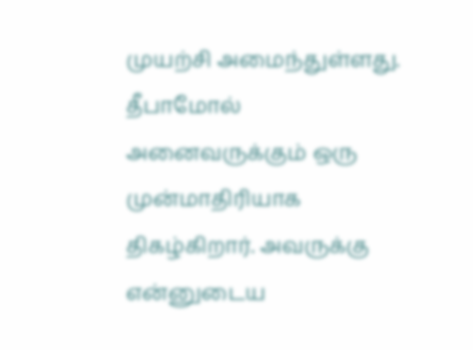முயற்சி அமைந்துள்ளது.
தீபாமோல் அனைவருக்கும் ஒரு முன்மாதிரியாக திகழ்கிறார். அவருக்கு என்னுடைய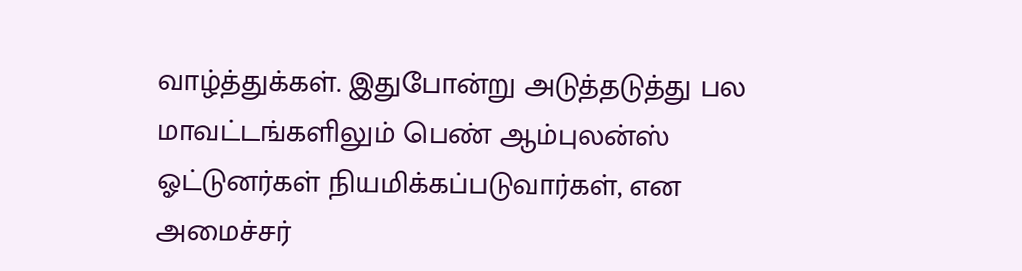வாழ்த்துக்கள். இதுபோன்று அடுத்தடுத்து பல மாவட்டங்களிலும் பெண் ஆம்புலன்ஸ் ஓட்டுனர்கள் நியமிக்கப்படுவார்கள், என அமைச்சர்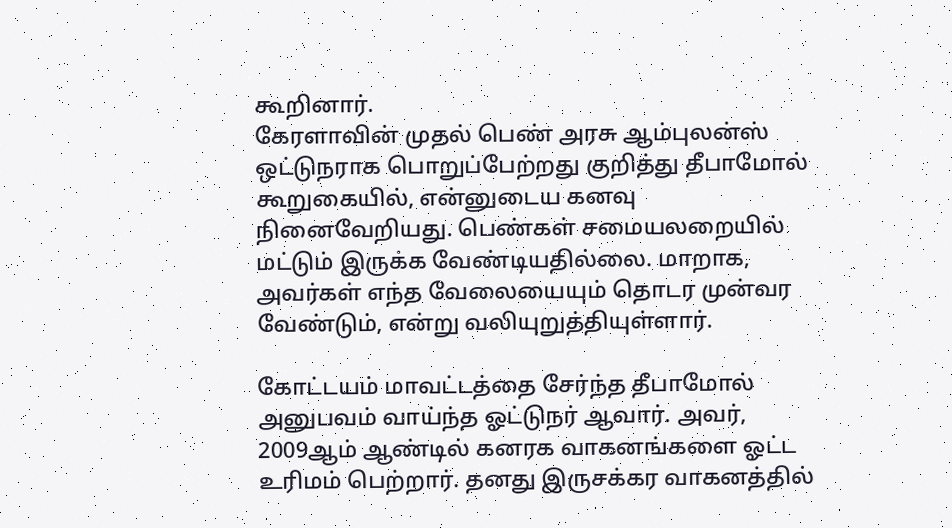கூறினார்.
கேரளாவின் முதல் பெண் அரசு ஆம்புலன்ஸ் ஒட்டுநராக பொறுப்பேற்றது குறித்து தீபாமோல் கூறுகையில், என்னுடைய கனவு நினைவேறியது. பெண்கள் சமையலறையில் மட்டும் இருக்க வேண்டியதில்லை. மாறாக, அவர்கள் எந்த வேலையையும் தொடர முன்வர வேண்டும், என்று வலியுறுத்தியுள்ளார்.

கோட்டயம் மாவட்டத்தை சேர்ந்த தீபாமோல் அனுபவம் வாய்ந்த ஓட்டுநர் ஆவார். அவர், 2009ஆம் ஆண்டில் கனரக வாகனங்களை ஓட்ட உரிமம் பெற்றார். தனது இருசக்கர வாகனத்தில்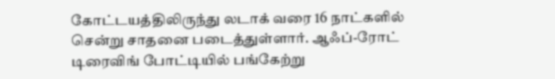கோட்டயத்திலிருந்து லடாக் வரை 16 நாட்களில் சென்று சாதனை படைத்துள்ளார். ஆஃப்-ரோட் டிரைவிங் போட்டியில் பங்கேற்று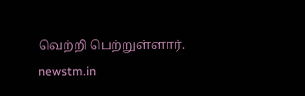வெற்றி பெற்றுள்ளார்.
newstm.in